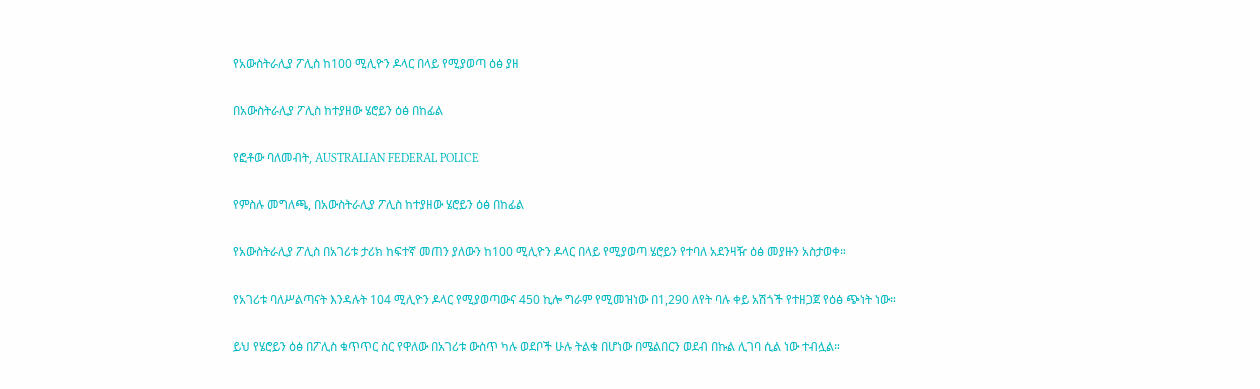የአውስትራሊያ ፖሊስ ከ100 ሚሊዮን ዶላር በላይ የሚያወጣ ዕፅ ያዘ

በአውስትራሊያ ፖሊስ ከተያዘው ሄሮይን ዕፅ በከፊል

የፎቶው ባለመብት, AUSTRALIAN FEDERAL POLICE

የምስሉ መግለጫ, በአውስትራሊያ ፖሊስ ከተያዘው ሄሮይን ዕፅ በከፊል

የአውስትራሊያ ፖሊስ በአገሪቱ ታሪክ ከፍተኛ መጠን ያለውን ከ100 ሚሊዮን ዶላር በላይ የሚያወጣ ሄሮይን የተባለ አደንዛዥ ዕፅ መያዙን አስታወቀ።

የአገሪቱ ባለሥልጣናት እንዳሉት 104 ሚሊዮን ዶላር የሚያወጣውና 450 ኪሎ ግራም የሚመዝነው በ1,290 ለየት ባሉ ቀይ አሽጎች የተዘጋጀ የዕፅ ጭነት ነው።

ይህ የሄሮይን ዕፅ በፖሊስ ቁጥጥር ስር የዋለው በአገሪቱ ውስጥ ካሉ ወደቦች ሁሉ ትልቁ በሆነው በሜልበርን ወደብ በኩል ሊገባ ሲል ነው ተብሏል።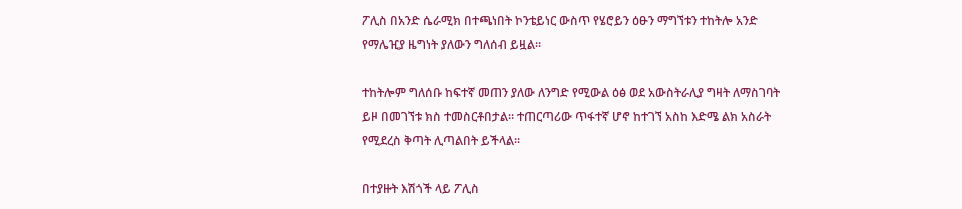ፖሊስ በአንድ ሴራሚክ በተጫነበት ኮንቴይነር ውስጥ የሄሮይን ዕፁን ማግኘቱን ተከትሎ አንድ የማሌዢያ ዜግነት ያለውን ግለሰብ ይዟል።

ተከትሎም ግለሰቡ ከፍተኛ መጠን ያለው ለንግድ የሚውል ዕፅ ወደ አውስትራሊያ ግዛት ለማስገባት ይዞ በመገኘቱ ክስ ተመስርቶበታል። ተጠርጣሪው ጥፋተኛ ሆኖ ከተገኘ አስከ እድሜ ልክ አስራት የሚደረስ ቅጣት ሊጣልበት ይችላል።

በተያዙት እሽጎች ላይ ፖሊስ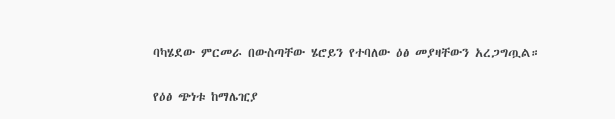ባካሄደው ምርመራ በውስጣቸው ሄሮይን የተባለው ዕፅ መያዛቸውን አረጋግጧል።

የዕፅ ጭነቱ ከማሌዢያ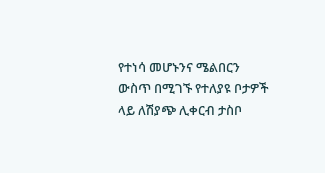የተነሳ መሆኑንና ሜልበርን ውስጥ በሚገኙ የተለያዩ ቦታዎች ላይ ለሽያጭ ሊቀርብ ታስቦ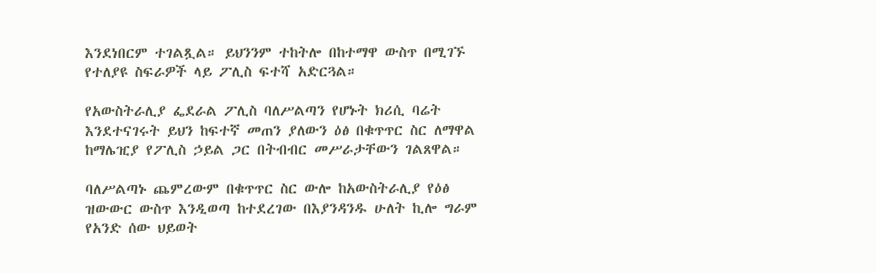እንደነበርም ተገልጿል። ይህንንም ተከትሎ በከተማዋ ውስጥ በሚገኙ የተለያዩ ስፍራዎች ላይ ፖሊስ ፍተሻ አድርጓል።

የአውስትራሊያ ፌደራል ፖሊስ ባለሥልጣን የሆኑት ክሪሲ ባሬት እንደተናገሩት ይህን ከፍተኛ መጠን ያለውን ዕፅ በቁጥጥር ስር ለማዋል ከማሌዢያ የፖሊስ ኃይል ጋር በትብብር መሥራታቸውን ገልጸዋል።

ባለሥልጣኑ ጨምረውም በቁጥጥር ስር ውሎ ከአውስትራሊያ የዕፅ ዝውውር ውስጥ እንዲወጣ ከተደረገው በእያንዳንዱ ሁለት ኪሎ ግራም የአንድ ሰው ህይወት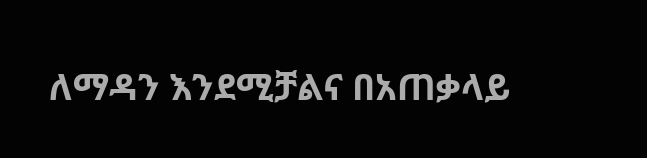ለማዳን እንደሚቻልና በአጠቃላይ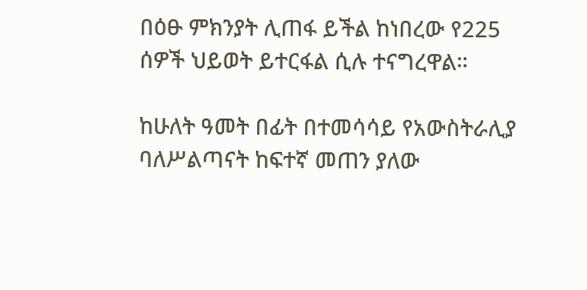በዕፁ ምክንያት ሊጠፋ ይችል ከነበረው የ225 ሰዎች ህይወት ይተርፋል ሲሉ ተናግረዋል።

ከሁለት ዓመት በፊት በተመሳሳይ የአውስትራሊያ ባለሥልጣናት ከፍተኛ መጠን ያለው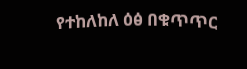የተከለከለ ዕፅ በቁጥጥር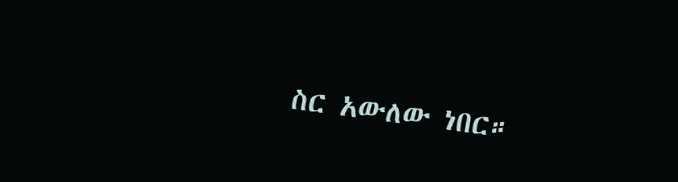ስር አውለው ነበር።